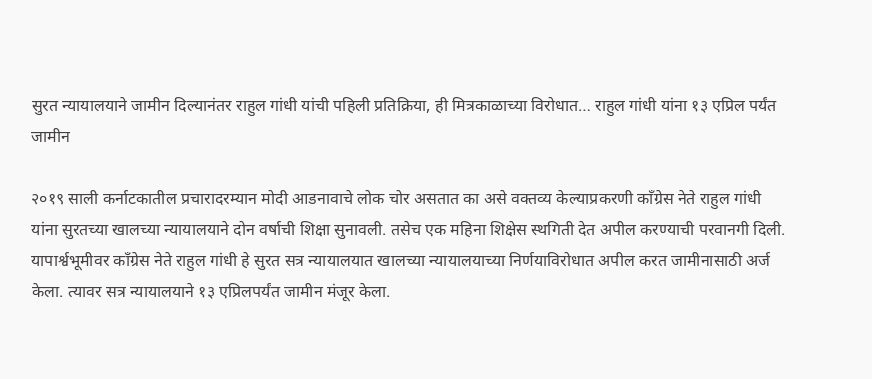सुरत न्यायालयाने जामीन दिल्यानंतर राहुल गांधी यांची पहिली प्रतिक्रिया, ही मित्रकाळाच्या विरोधात… राहुल गांधी यांना १३ एप्रिल पर्यंत जामीन

२०१९ साली कर्नाटकातील प्रचारादरम्यान मोदी आडनावाचे लोक चोर असतात का असे वक्तव्य केल्याप्रकरणी काँग्रेस नेते राहुल गांधी यांना सुरतच्या खालच्या न्यायालयाने दोन वर्षाची शिक्षा सुनावली. तसेच एक महिना शिक्षेस स्थगिती देत अपील करण्याची परवानगी दिली. यापार्श्वभूमीवर काँग्रेस नेते राहुल गांधी हे सुरत सत्र न्यायालयात खालच्या न्यायालयाच्या निर्णयाविरोधात अपील करत जामीनासाठी अर्ज केला. त्यावर सत्र न्यायालयाने १३ एप्रिलपर्यंत जामीन मंजूर केला.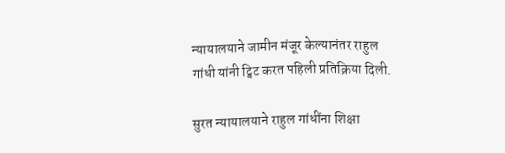न्यायालयाने जामीन मंजूर केल्यानंतर राहुल गांधी यांनी ट्विट करत पहिली प्रतिक्रिया दिली.

सुरत न्यायालयाने राहुल गांधींना शिक्षा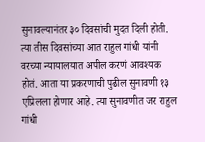सुनावल्यानंतर ३० दिवसांची मुदत दिली होती. त्या तीस दिवसांच्या आत राहुल गांधी यांनी वरच्या न्यायालयात अपील करणं आवश्यक होतं. आता या प्रकरणाची पुढील सुनावणी १३ एप्रिलला होणार आहे. त्या सुनावणीत जर राहुल गांधी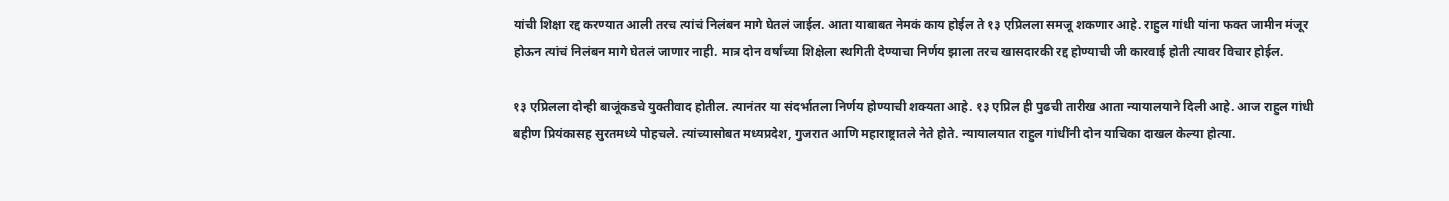यांची शिक्षा रद्द करण्यात आली तरच त्यांचं निलंबन मागे घेतलं जाईल. आता याबाबत नेमकं काय होईल ते १३ एप्रिलला समजू शकणार आहे. राहुल गांधी यांना फक्त जामीन मंजूर होऊन त्यांचं निलंबन मागे घेतलं जाणार नाही. मात्र दोन वर्षांच्या शिक्षेला स्थगिती देण्याचा निर्णय झाला तरच खासदारकी रद्द होण्याची जी कारवाई होती त्यावर विचार होईल.

१३ एप्रिलला दोन्ही बाजूंकडचे युक्तीवाद होतील. त्यानंतर या संदर्भातला निर्णय होण्याची शक्यता आहे. १३ एप्रिल ही पुढची तारीख आता न्यायालयाने दिली आहे. आज राहुल गांधी बहीण प्रियंकासह सुरतमध्ये पोहचले. त्यांच्यासोबत मध्यप्रदेश, गुजरात आणि महाराष्ट्रातले नेते होते. न्यायालयात राहुल गांधींनी दोन याचिका दाखल केल्या होत्या.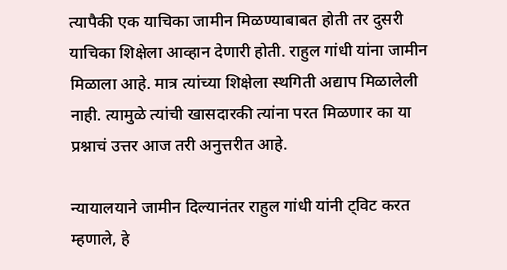त्यापैकी एक याचिका जामीन मिळण्याबाबत होती तर दुसरी याचिका शिक्षेला आव्हान देणारी होती. राहुल गांधी यांना जामीन मिळाला आहे. मात्र त्यांच्या शिक्षेला स्थगिती अद्याप मिळालेली नाही. त्यामुळे त्यांची खासदारकी त्यांना परत मिळणार का या प्रश्नाचं उत्तर आज तरी अनुत्तरीत आहे.

न्यायालयाने जामीन दिल्यानंतर राहुल गांधी यांनी ट्विट करत म्हणाले, हे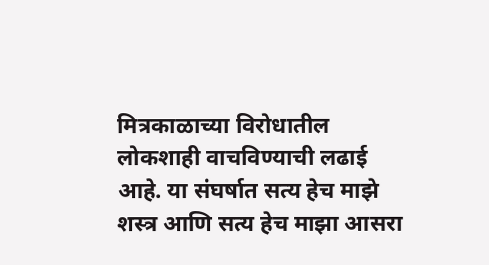मित्रकाळाच्या विरोधातील लोकशाही वाचविण्याची लढाई आहे. या संघर्षात सत्य हेच माझे शस्त्र आणि सत्य हेच माझा आसरा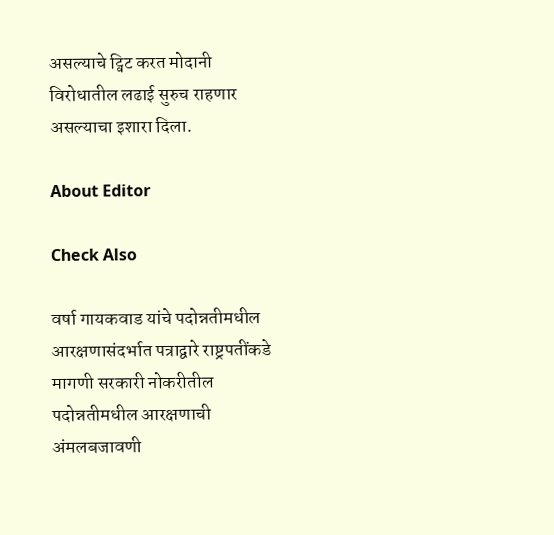असल्याचे ट्विट करत मोदानी विरोधातील लढाई सुरुच राहणार असल्याचा इशारा दिला.

About Editor

Check Also

वर्षा गायकवाड यांचे पदोन्नतीमधील आरक्षणासंदर्भात पत्राद्वारे राष्ट्रपतींकडे मागणी सरकारी नोकरीतील पदोन्नतीमधील आरक्षणाची अंमलबजावणी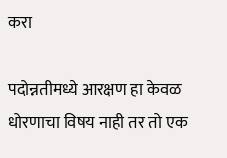करा

पदोन्नतीमध्ये आरक्षण हा केवळ धोरणाचा विषय नाही तर तो एक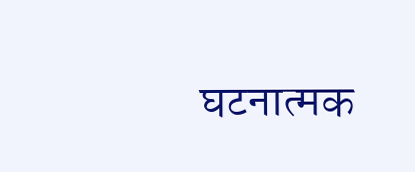घटनात्मक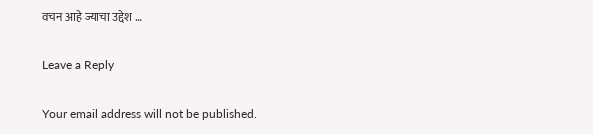वचन आहे ज्याचा उद्देश …

Leave a Reply

Your email address will not be published.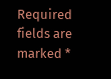Required fields are marked *